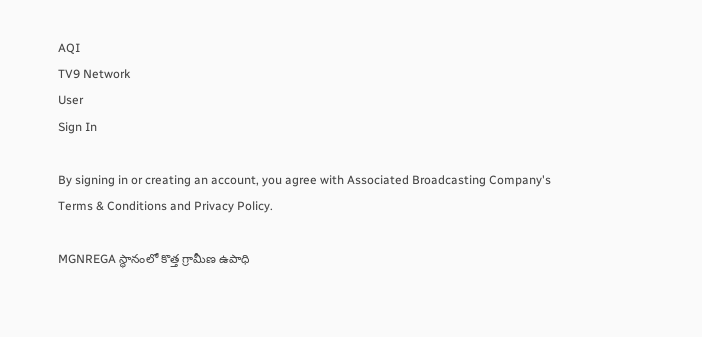AQI
TV9 Network
User
Sign In

By signing in or creating an account, you agree with Associated Broadcasting Company's Terms & Conditions and Privacy Policy.

MGNREGA స్థానంలో కొత్త గ్రామీణ ఉపాధి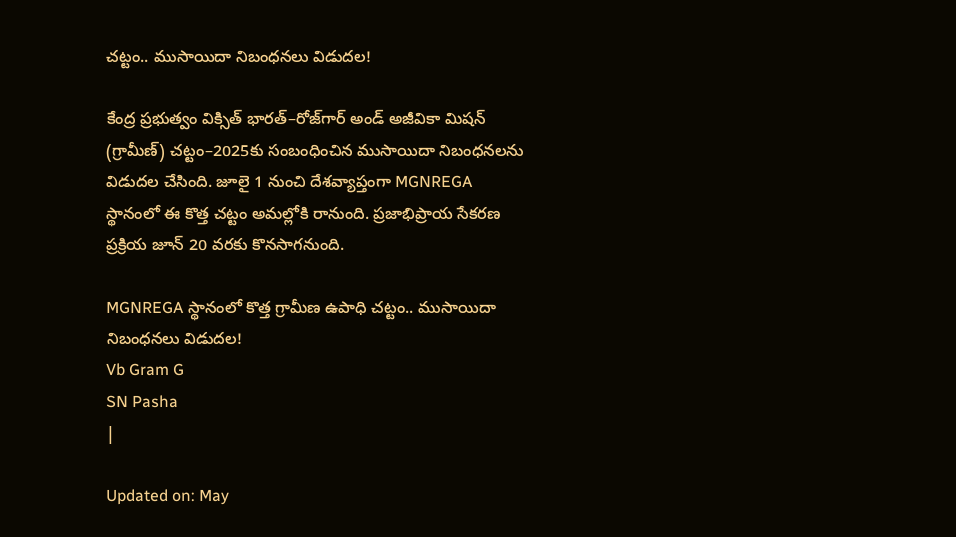చట్టం.. ముసాయిదా నిబంధనలు విడుదల!

కేంద్ర ప్రభుత్వం విక్సిత్ భారత్–రోజ్‌గార్ అండ్ అజీవికా మిషన్ (గ్రామీణ్) చట్టం–2025కు సంబంధించిన ముసాయిదా నిబంధనలను విడుదల చేసింది. జూలై 1 నుంచి దేశవ్యాప్తంగా MGNREGA స్థానంలో ఈ కొత్త చట్టం అమల్లోకి రానుంది. ప్రజాభిప్రాయ సేకరణ ప్రక్రియ జూన్‌ 20 వరకు కొనసాగనుంది.

MGNREGA స్థానంలో కొత్త గ్రామీణ ఉపాధి చట్టం.. ముసాయిదా నిబంధనలు విడుదల!
Vb Gram G
SN Pasha
|

Updated on: May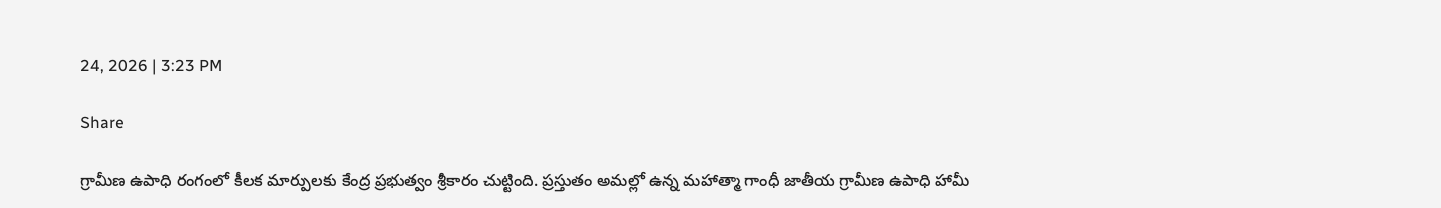24, 2026 | 3:23 PM

Share

గ్రామీణ ఉపాధి రంగంలో కీలక మార్పులకు కేంద్ర ప్రభుత్వం శ్రీకారం చుట్టింది. ప్రస్తుతం అమల్లో ఉన్న మహాత్మా గాంధీ జాతీయ గ్రామీణ ఉపాధి హామీ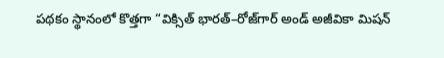పథకం స్థానంలో కొత్తగా “విక్సిత్ భారత్–రోజ్‌గార్ అండ్ అజీవికా మిషన్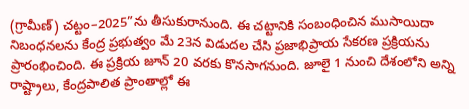(గ్రామీణ్) చట్టం–2025”ను తీసుకురానుంది. ఈ చట్టానికి సంబంధించిన ముసాయిదా నిబంధనలను కేంద్ర ప్రభుత్వం మే 23న విడుదల చేసి ప్రజాభిప్రాయ సేకరణ ప్రక్రియను ప్రారంభించింది. ఈ ప్రక్రియ జూన్‌ 20 వరకు కొనసాగనుంది. జూలై 1 నుంచి దేశంలోని అన్ని రాష్ట్రాలు, కేంద్రపాలిత ప్రాంతాల్లో ఈ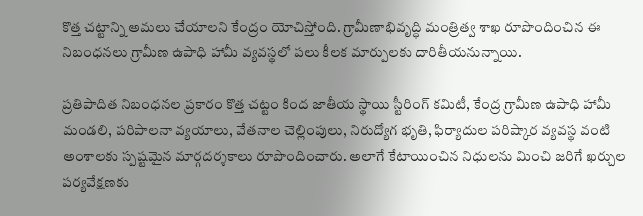కొత్త చట్టాన్ని అమలు చేయాలని కేంద్రం యోచిస్తోంది. గ్రామీణాభివృద్ధి మంత్రిత్వ శాఖ రూపొందించిన ఈ నిబంధనలు గ్రామీణ ఉపాధి హామీ వ్యవస్థలో పలు కీలక మార్పులకు దారితీయనున్నాయి.

ప్రతిపాదిత నిబంధనల ప్రకారం కొత్త చట్టం కింద జాతీయ స్థాయి స్టీరింగ్ కమిటీ, కేంద్ర గ్రామీణ ఉపాధి హామీ మండలి, పరిపాలనా వ్యయాలు, వేతనాల చెల్లింపులు, నిరుద్యోగ భృతి, ఫిర్యాదుల పరిష్కార వ్యవస్థ వంటి అంశాలకు స్పష్టమైన మార్గదర్శకాలు రూపొందించారు. అలాగే కేటాయించిన నిధులను మించి జరిగే ఖర్చుల పర్యవేక్షణకు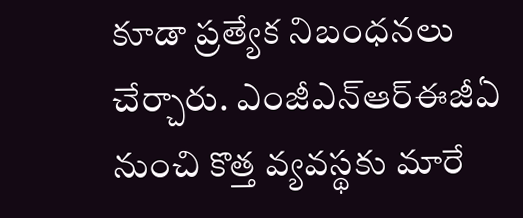కూడా ప్రత్యేక నిబంధనలు చేర్చారు. ఎంజీఎన్‌ఆర్‌ఈజీఏ నుంచి కొత్త వ్యవస్థకు మారే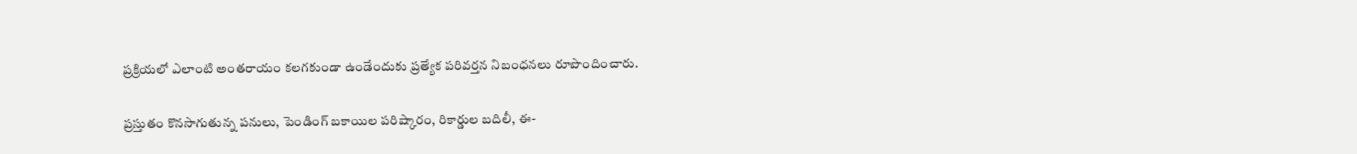ప్రక్రియలో ఎలాంటి అంతరాయం కలగకుండా ఉండేందుకు ప్రత్యేక పరివర్తన నిబంధనలు రూపొందించారు.

ప్రస్తుతం కొనసాగుతున్న పనులు, పెండింగ్‌ బకాయిల పరిష్కారం, రికార్డుల బదిలీ, ఈ-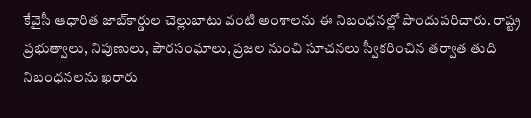కేవైసీ ఆధారిత జాబ్‌కార్డుల చెల్లుబాటు వంటి అంశాలను ఈ నిబంధనల్లో పొందుపరిచారు. రాష్ట్ర ప్రభుత్వాలు, నిపుణులు, పౌరసంఘాలు, ప్రజల నుంచి సూచనలు స్వీకరించిన తర్వాత తుది నిబంధనలను ఖరారు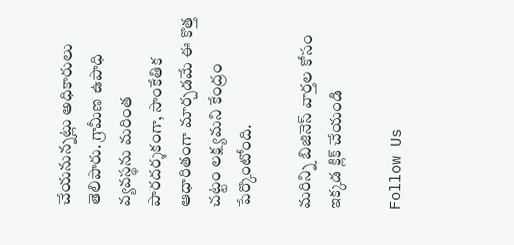చేయనున్నట్లు అధికారులు తెలిపారు. గ్రామీణ ఉపాధి వ్యవస్థను మరింత పారదర్శకంగా, సాంకేతిక ఆధారితంగా మార్చడమే ఈ కొత్త చట్టం లక్ష్యమని కేంద్రం పేర్కొంటోంది.

మరిన్ని బిజినెస్‌ వార్తల కోసం ఇక్కడ క్లిక్‌ చేయండి

Follow Us